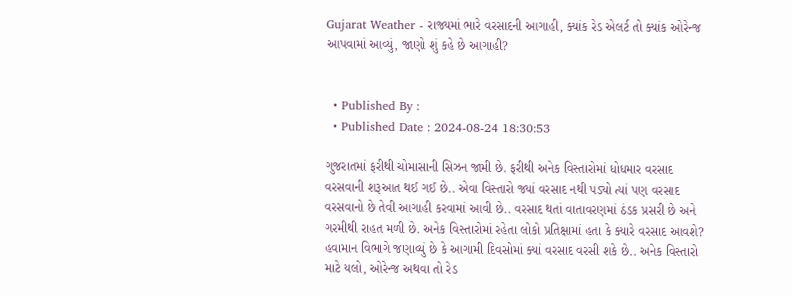Gujarat Weather - રાજ્યમાં ભારે વરસાદની આગાહી, ક્યાંક રેડ એલર્ટ તો ક્યાંક ઓરેન્જ આપવામાં આવ્યું, જાણો શું કહે છે આગાહી?


  • Published By :
  • Published Date : 2024-08-24 18:30:53

ગુજરાતમાં ફરીથી ચોમાસાની સિઝન જામી છે. ફરીથી અનેક વિસ્તારોમાં ધોધમાર વરસાદ વરસવાની શરૂઆત થઈ ગઈ છે.. એવા વિસ્તારો જ્યાં વરસાદ નથી પડ્યો ત્યાં પણ વરસાદ વરસવાનો છે તેવી આગાહી કરવામાં આવી છે.. વરસાદ થતાં વાતાવરણમાં ઠંડક પ્રસરી છે અને ગરમીથી રાહત મળી છે. અનેક વિસ્તારોમાં રહેતા લોકો પ્રતિક્ષામાં હતા કે ક્યારે વરસાદ આવશે? હવામાન વિભાગે જણાવ્યું છે કે આગામી દિવસોમાં ક્યાં વરસાદ વરસી શકે છે.. અનેક વિસ્તારો માટે યલો, ઓરેન્જ અથવા તો રેડ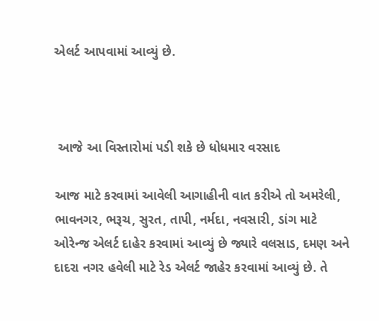એલર્ટ આપવામાં આવ્યું છે.



 આજે આ વિસ્તારોમાં પડી શકે છે ધોધમાર વરસાદ

આજ માટે કરવામાં આવેલી આગાહીની વાત કરીએ તો અમરેલી, ભાવનગર, ભરૂચ, સુરત, તાપી, નર્મદા, નવસારી, ડાંગ માટે ઓરેન્જ એલર્ટ દાહેર કરવામાં આવ્યું છે જ્યારે વલસાડ, દમણ અને દાદરા નગર હવેલી માટે રેડ એલર્ટ જાહેર કરવામાં આવ્યું છે. તે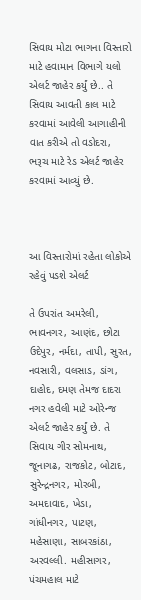સિવાય મોટા ભાગના વિસ્તારો માટે હવામાન વિભાગે યલો એલર્ટ જાહેર કર્યું છે.. તે સિવાય આવતી કાલ માટે કરવામાં આવેલી આગાહીની વાત કરીએ તો વડોદરા, ભરૂચ માટે રેડ એલર્ટ જાહેર કરવામાં આવ્યું છે.



આ વિસ્તારોમાં રહેતા લોકોએ રહેવું પડશે એલર્ટ

તે ઉપરાંત અમરેલી, ભાવનગર, આણંદ, છોટા ઉદેપુર, નર્મદા, તાપી, સુરત, નવસારી, વલસાડ, ડાંગ, દાહોદ, દમણ તેમજ દાદરા નગર હવેલી માટે ઓરેન્જ એલર્ટ જાહેર કર્યું છે. તે સિવાય ગીર સોમનાથ, જૂનાગઢ, રાજકોટ, બોટાદ, સુરેન્દ્રનગર, મોરબી, અમદાવાદ, ખેડા, ગાંધીનગર, પાટણ, મહેસાણા, સાબરકાંઠા, અરવલ્લી. મહીસાગર, પંચમહાલ માટે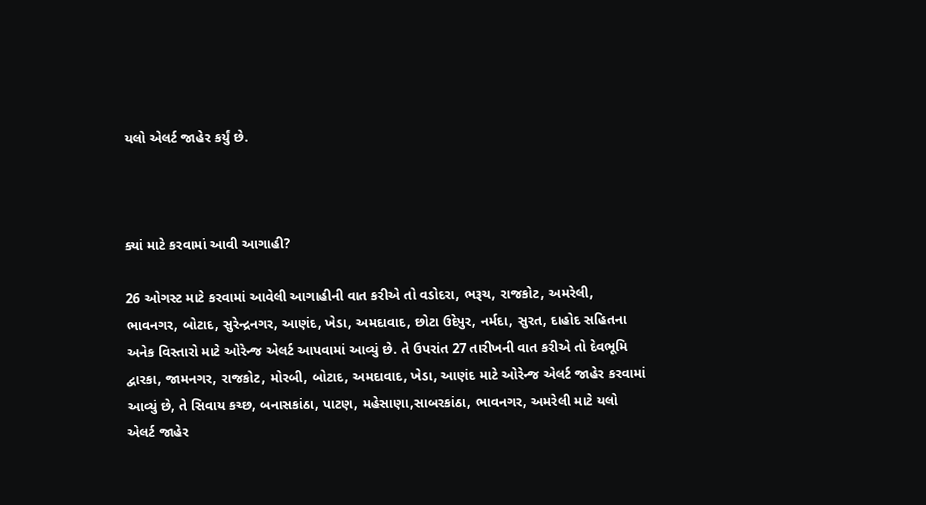યલો એલર્ટ જાહેર કર્યું છે.



ક્યાં માટે કરવામાં આવી આગાહી?

26 ઓગસ્ટ માટે કરવામાં આવેલી આગાહીની વાત કરીએ તો વડોદરા, ભરૂચ, રાજકોટ, અમરેલી, ભાવનગર, બોટાદ, સુરેન્દ્રનગર, આણંદ, ખેડા, અમદાવાદ, છોટા ઉદેપુર, નર્મદા, સુરત, દાહોદ સહિતના અનેક વિસ્તારો માટે ઓરેન્જ એલર્ટ આપવામાં આવ્યું છે. તે ઉપરાંત 27 તારીખની વાત કરીએ તો દેવભૂમિ દ્વારકા, જામનગર, રાજકોટ, મોરબી, બોટાદ, અમદાવાદ, ખેડા, આણંદ માટે ઓરેન્જ એલર્ટ જાહેર કરવામાં આવ્યું છે, તે સિવાય કચ્છ, બનાસકાંઠા, પાટણ, મહેસાણા,સાબરકાંઠા, ભાવનગર, અમરેલી માટે યલો એલર્ટ જાહેર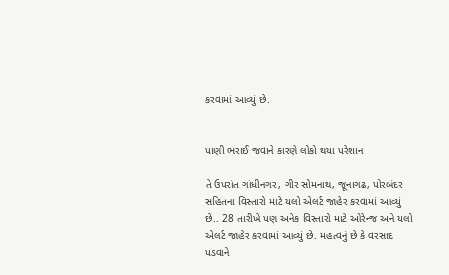કરવામાં આવ્યું છે.


પાણી ભરાઈ જવાને કારણે લોકો થયા પરેશાન

તે ઉપરાંત ગાંધીનગર, ગીર સોમનાથ, જૂનાગઢ, પોરબંદર સહિતના વિસ્તારો માટે યલો એલર્ટ જાહેર કરવામાં આવ્યું છે.. 28 તારીખે પણ અનેક વિસ્તારો માટે ઓરેન્જ અને યલો એલર્ટ જાહેર કરવામાં આવ્યું છે. મહત્વનું છે કે વરસાદ પડવાને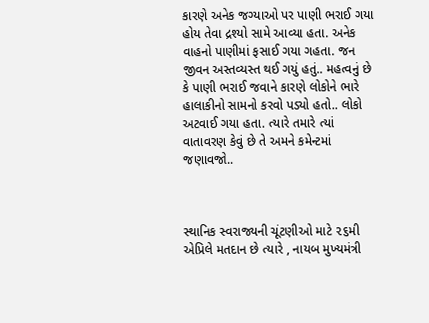કારણે અનેક જગ્યાઓ પર પાણી ભરાઈ ગયા હોય તેવા દ્રશ્યો સામે આવ્યા હતા. અનેક વાહનો પાણીમાં ફસાઈ ગયા ગહતા. જન જીવન અસ્તવ્યસ્ત થઈ ગયું હતું.. મહત્વનું છે કે પાણી ભરાઈ જવાને કારણે લોકોને ભારે હાલાકીનો સામનો કરવો પડ્યો હતો.. લોકો અટવાઈ ગયા હતા. ત્યારે તમારે ત્યાં વાતાવરણ કેવું છે તે અમને કમેન્ટમાં જણાવજો..



સ્થાનિક સ્વરાજ્યની ચૂંટણીઓ માટે ૨૬મી એપ્રિલે મતદાન છે ત્યારે , નાયબ મુખ્યમંત્રી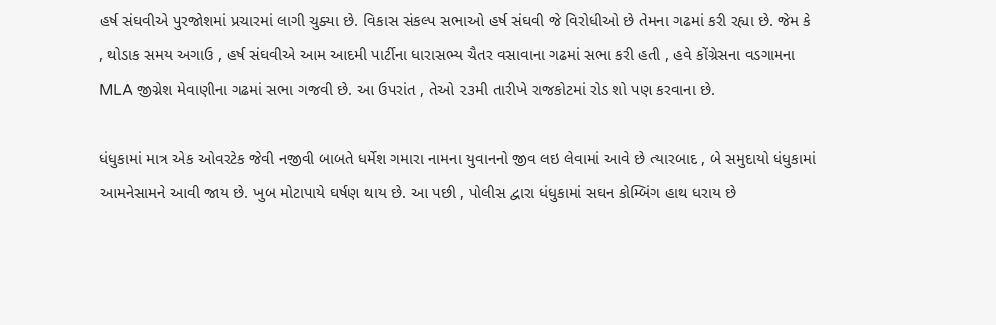હર્ષ સંઘવીએ પુરજોશમાં પ્રચારમાં લાગી ચુક્યા છે. વિકાસ સંકલ્પ સભાઓ હર્ષ સંઘવી જે વિરોધીઓ છે તેમના ગઢમાં કરી રહ્યા છે. જેમ કે , થોડાક સમય અગાઉ , હર્ષ સંઘવીએ આમ આદમી પાર્ટીના ધારાસભ્ય ચૈતર વસાવાના ગઢમાં સભા કરી હતી , હવે કોંગ્રેસના વડગામના MLA જીગ્નેશ મેવાણીના ગઢમાં સભા ગજવી છે. આ ઉપરાંત , તેઓ ૨૩મી તારીખે રાજકોટમાં રોડ શો પણ કરવાના છે.

ધંધુકામાં માત્ર એક ઓવરટેક જેવી નજીવી બાબતે ધર્મેશ ગમારા નામના યુવાનનો જીવ લઇ લેવામાં આવે છે ત્યારબાદ , બે સમુદાયો ધંધુકામાં આમનેસામને આવી જાય છે. ખુબ મોટાપાયે ઘર્ષણ થાય છે. આ પછી , પોલીસ દ્વારા ધંધુકામાં સઘન કોમ્બિંગ હાથ ધરાય છે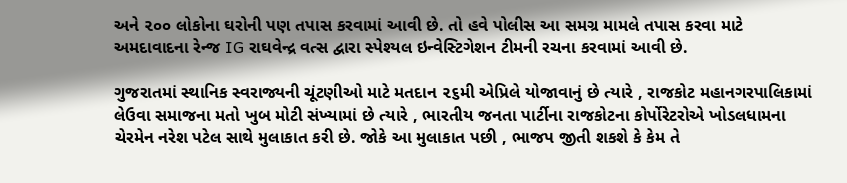અને ૨૦૦ લોકોના ઘરોની પણ તપાસ કરવામાં આવી છે. તો હવે પોલીસ આ સમગ્ર મામલે તપાસ કરવા માટે અમદાવાદના રેન્જ IG રાઘવેન્દ્ર વત્સ દ્વારા સ્પેશ્યલ ઇન્વેસ્ટિગેશન ટીમની રચના કરવામાં આવી છે.

ગુજરાતમાં સ્થાનિક સ્વરાજ્યની ચૂંટણીઓ માટે મતદાન ૨૬મી એપ્રિલે યોજાવાનું છે ત્યારે , રાજકોટ મહાનગરપાલિકામાં લેઉવા સમાજના મતો ખુબ મોટી સંખ્યામાં છે ત્યારે , ભારતીય જનતા પાર્ટીના રાજકોટના કોર્પોરેટરોએ ખોડલધામના ચેરમેન નરેશ પટેલ સાથે મુલાકાત કરી છે. જોકે આ મુલાકાત પછી , ભાજપ જીતી શકશે કે કેમ તે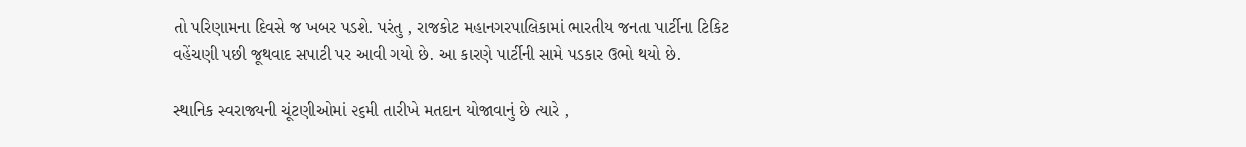તો પરિણામના દિવસે જ ખબર પડશે. પરંતુ , રાજકોટ મહાનગરપાલિકામાં ભારતીય જનતા પાર્ટીના ટિકિટ વહેંચણી પછી જૂથવાદ સપાટી પર આવી ગયો છે. આ કારણે પાર્ટીની સામે પડકાર ઉભો થયો છે.

સ્થાનિક સ્વરાજ્યની ચૂંટણીઓમાં ૨૬મી તારીખે મતદાન યોજાવાનું છે ત્યારે ,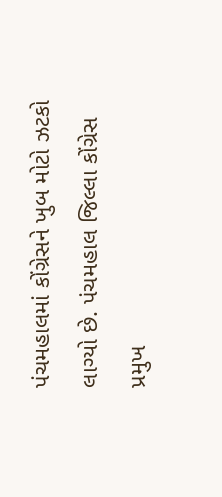પંચમહાલમાં કોંગ્રેસને ખુબ મોટો ઝટકો લાગ્યો છે. પંચમહાલ જિલ્લા કોંગ્રેસ પ્રમુખ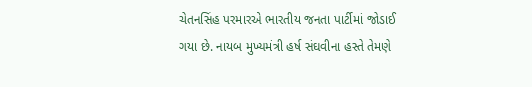ચેતનસિંહ પરમારએ ભારતીય જનતા પાર્ટીમાં જોડાઈ ગયા છે. નાયબ મુખ્યમંત્રી હર્ષ સંઘવીના હસ્તે તેમણે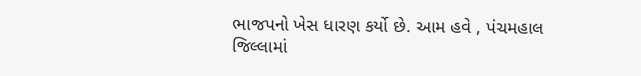ભાજપનો ખેસ ધારણ કર્યો છે. આમ હવે , પંચમહાલ જિલ્લામાં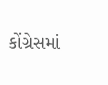કોંગ્રેસમાં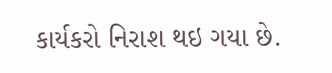કાર્યકરો નિરાશ થઇ ગયા છે.